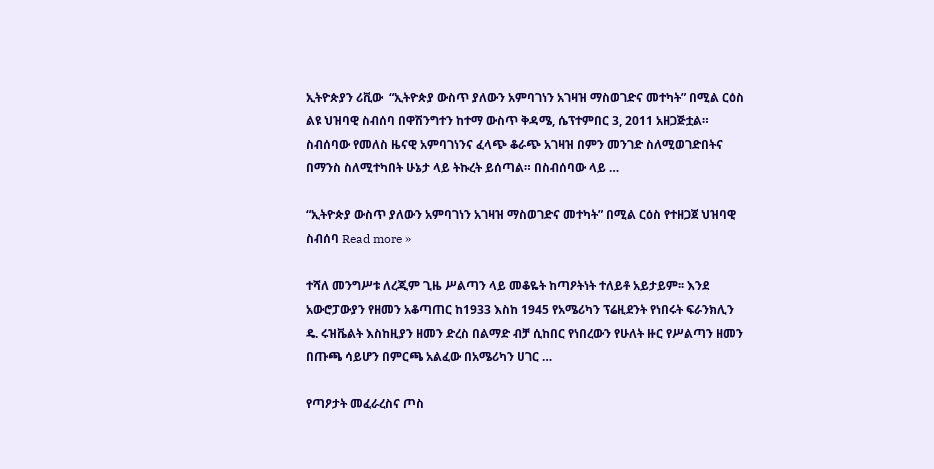ኢትዮጵያን ሪቪው  “ኢትዮጵያ ውስጥ ያለውን አምባገነን አገዛዝ ማስወገድና መተካት” በሚል ርዕስ ልዩ ህዝባዊ ስብሰባ በዋሽንግተን ከተማ ውስጥ ቅዳሜ, ሴፕተምበር 3, 2011 አዘጋጅቷል። ስብሰባው የመለስ ዜናዊ አምባገነንና ፈላጭ ቆራጭ አገዛዝ በምን መንገድ ስለሚወገድበትና በማንስ ስለሚተካበት ሁኔታ ላይ ትኩረት ይሰጣል። በስብሰባው ላይ …

“ኢትዮጵያ ውስጥ ያለውን አምባገነን አገዛዝ ማስወገድና መተካት” በሚል ርዕስ የተዘጋጀ ህዝባዊ ስብሰባ Read more »

ተሻለ መንግሥቱ ለረጂም ጊዜ ሥልጣን ላይ መቆዬት ከጣዖትነት ተለይቶ አይታይም፡፡ እንደ አውሮፓውያን የዘመን አቆጣጠር ከ1933 እስከ 1945 የአሜሪካን ፕሬዚደንት የነበሩት ፍራንክሊን ዴ. ሩዝቬልት እስከዚያን ዘመን ድረስ በልማድ ብቻ ሲከበር የነበረውን የሁለት ዙር የሥልጣን ዘመን በጡጫ ሳይሆን በምርጫ አልፈው በአሜሪካን ሀገር …

የጣዖታት መፈራረስና ጦስ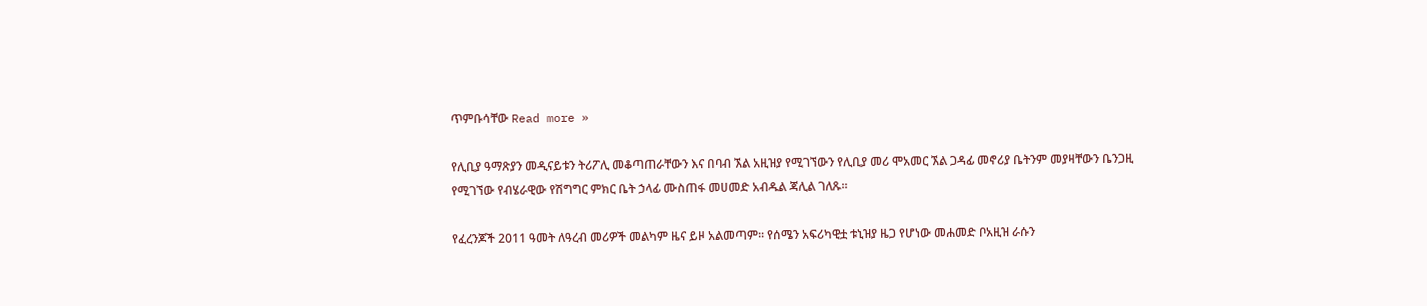ጥምቡሳቸው Read more »

የሊቢያ ዓማጽያን መዲናይቱን ትሪፖሊ መቆጣጠራቸውን እና በባብ ኧል አዚዝያ የሚገኘውን የሊቢያ መሪ ሞአመር ኧል ጋዳፊ መኖሪያ ቤትንም መያዛቸውን ቤንጋዚ የሚገኘው የብሄራዊው የሽግግር ምክር ቤት ኃላፊ ሙስጠፋ መሀመድ አብዱል ጃሊል ገለጹ።

የፈረንጆች 2011 ዓመት ለዓረብ መሪዎች መልካም ዜና ይዞ አልመጣም፡፡ የሰሜን አፍሪካዊቷ ቱኒዝያ ዜጋ የሆነው መሐመድ ቦአዚዝ ራሱን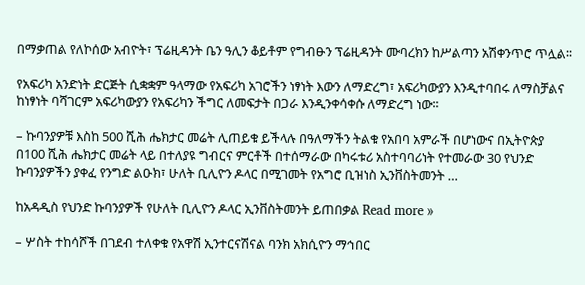በማቃጠል የለኮሰው አብዮት፣ ፕሬዚዳንት ቤን ዓሊን ቆይቶም የግብፁን ፕሬዚዳንት ሙባረክን ከሥልጣን አሽቀንጥሮ ጥሏል፡፡

የአፍሪካ አንድነት ድርጅት ሲቋቋም ዓላማው የአፍሪካ አገሮችን ነፃነት እውን ለማድረግ፣ አፍሪካውያን እንዲተባበሩ ለማስቻልና ከነፃነት ባሻገርም አፍሪካውያን የአፍሪካን ችግር ለመፍታት በጋራ እንዲንቀሳቀሱ ለማድረግ ነው፡፡

– ኩባንያዎቹ እስከ 500 ሺሕ ሔክታር መሬት ሊጠይቁ ይችላሉ በዓለማችን ትልቁ የአበባ አምራች በሆነውና በኢትዮጵያ በ100 ሺሕ ሔክታር መሬት ላይ በተለያዩ ግብርና ምርቶች በተሰማራው በካሩቱሪ አስተባባሪነት የተመራው 30 የህንድ ኩባንያዎችን ያቀፈ የንግድ ልዑክ፣ ሁለት ቢሊዮን ዶላር በሚገመት የአግሮ ቢዝነስ ኢንቨስትመንት …

ከአዳዲስ የህንድ ኩባንያዎች የሁለት ቢሊዮን ዶላር ኢንቨስትመንት ይጠበቃል Read more »

– ሦስት ተከሳሾች በገደብ ተለቀቁ የአዋሽ ኢንተርናሽናል ባንክ አክሲዮን ማኅበር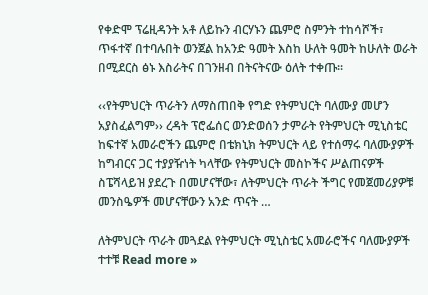የቀድሞ ፕሬዚዳንት አቶ ለይኩን ብርሃኑን ጨምሮ ስምንት ተከሳሾች፣ ጥፋተኛ በተባሉበት ወንጀል ከአንድ ዓመት እስከ ሁለት ዓመት ከሁለት ወራት በሚደርስ ፅኑ እስራትና በገንዘብ በትናትናው ዕለት ተቀጡ፡፡

‹‹የትምህርት ጥራትን ለማስጠበቅ የግድ የትምህርት ባለሙያ መሆን አያስፈልግም›› ረዳት ፕሮፌሰር ወንድወሰን ታምራት የትምህርት ሚኒስቴር ከፍተኛ አመራሮችን ጨምሮ በቴክኒክ ትምህርት ላይ የተሰማሩ ባለሙያዎች ከግብርና ጋር ተያያዥነት ካላቸው የትምህርት መስኮችና ሥልጠናዎች ስፔሻላይዝ ያደረጉ በመሆናቸው፣ ለትምህርት ጥራት ችግር የመጀመሪያዎቹ መንስዔዎች መሆናቸውን አንድ ጥናት …

ለትምህርት ጥራት መጓደል የትምህርት ሚኒስቴር አመራሮችና ባለሙያዎች ተተቹ Read more »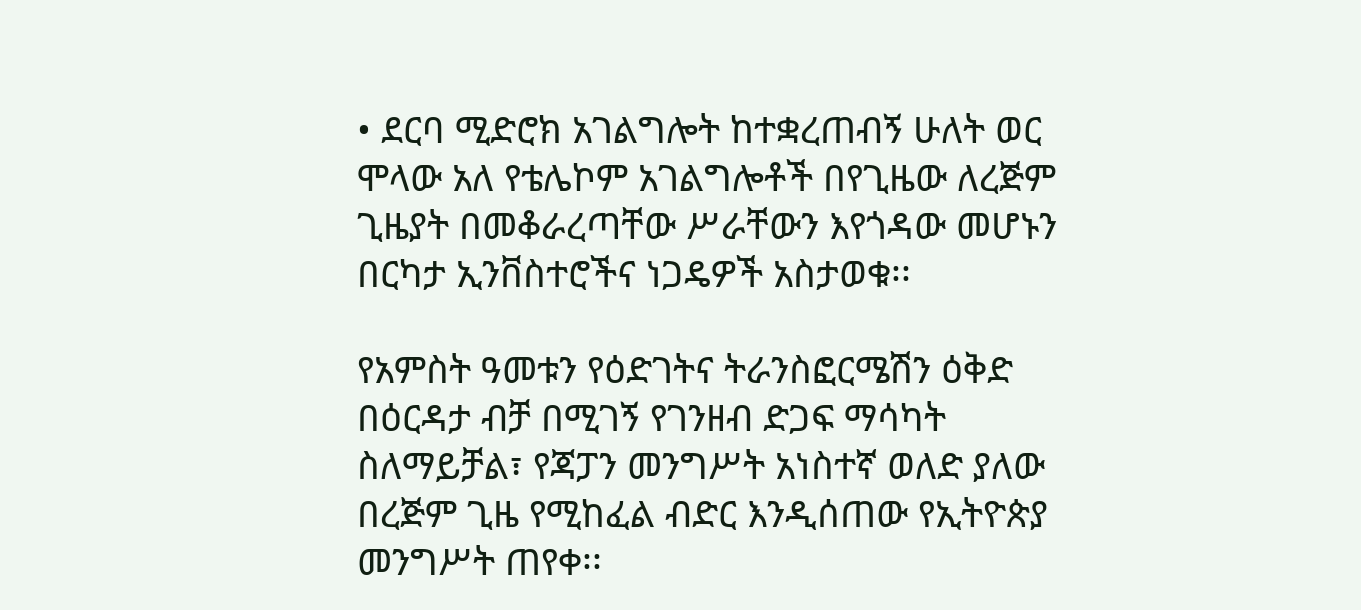• ደርባ ሚድሮክ አገልግሎት ከተቋረጠብኝ ሁለት ወር ሞላው አለ የቴሌኮም አገልግሎቶች በየጊዜው ለረጅም ጊዜያት በመቆራረጣቸው ሥራቸውን እየጎዳው መሆኑን በርካታ ኢንቨስተሮችና ነጋዴዎች አስታወቁ፡፡

የአምስት ዓመቱን የዕድገትና ትራንስፎርሜሽን ዕቅድ በዕርዳታ ብቻ በሚገኝ የገንዘብ ድጋፍ ማሳካት ስለማይቻል፣ የጃፓን መንግሥት አነስተኛ ወለድ ያለው በረጅም ጊዜ የሚከፈል ብድር እንዲሰጠው የኢትዮጵያ መንግሥት ጠየቀ፡፡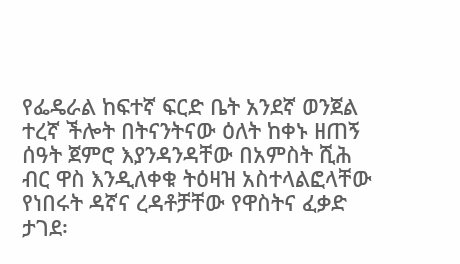የፌዴራል ከፍተኛ ፍርድ ቤት አንደኛ ወንጀል ተረኛ ችሎት በትናንትናው ዕለት ከቀኑ ዘጠኝ ሰዓት ጀምሮ እያንዳንዳቸው በአምስት ሺሕ ብር ዋስ እንዲለቀቁ ትዕዛዝ አስተላልፎላቸው የነበሩት ዳኛና ረዳቶቻቸው የዋስትና ፈቃድ ታገደ፡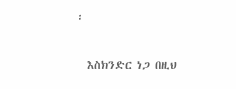፡

  እስክንድር ነጋ በዚህ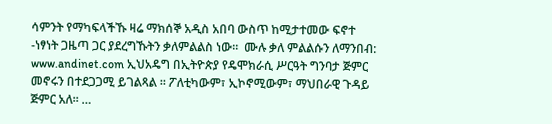ሳምንት የማካፍላችኹ ዛሬ ማክሰኞ አዲስ አበባ ውስጥ ከሚታተመው ፍኖተ -ነፃነት ጋዜጣ ጋር ያደረግኹትን ቃለምልልስ ነው።  ሙሉ ቃለ ምልልሱን ለማንበብ: www.andinet.com ኢህአዴግ በኢትዮጵያ የዴሞክራሲ ሥርዓት ግንባታ ጅምር መኖሩን በተደጋጋሚ ይገልጻል ። ፖለቲካውም፣ ኢኮኖሚውም፣ ማህበራዊ ጉዳይ ጅምር አለ፡፡ …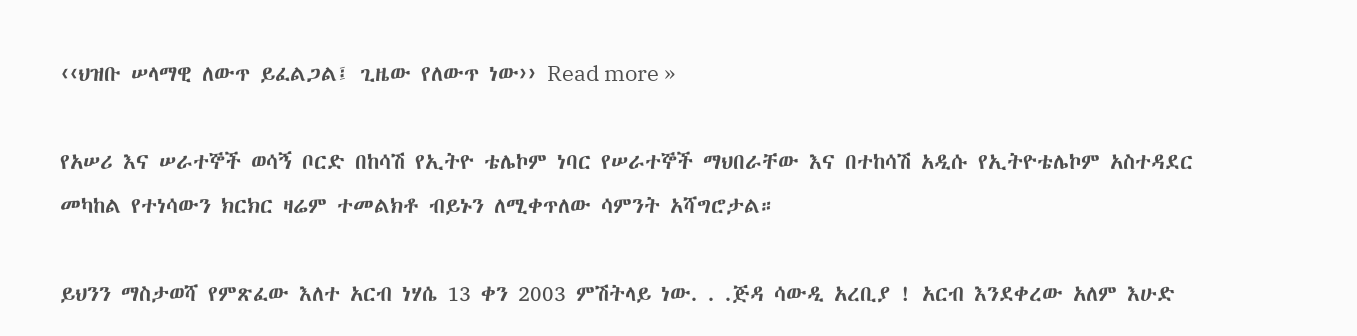‹‹ህዝቡ ሠላማዊ ለውጥ ይፈልጋል፤ ጊዜው የለውጥ ነው›› Read more »

የአሠሪ እና ሠራተኞች ወሳኝ ቦርድ በከሳሽ የኢትዮ ቴሌኮም ነባር የሠራተኞች ማህበራቸው እና በተከሳሽ አዲሱ የኢትዮቴሌኮም አስተዳደር መካከል የተነሳውን ክርክር ዛሬም ተመልክቶ ብይኑን ለሚቀጥለው ሳምንት አሻግሮታል።

ይህንን ማስታወሻ የምጽፈው እለተ አርብ ነሃሴ 13 ቀን 2003 ምሽትላይ ነው. . .ጅዳ ሳውዲ አረቢያ ! አርብ እንደቀረው አለም እሁድ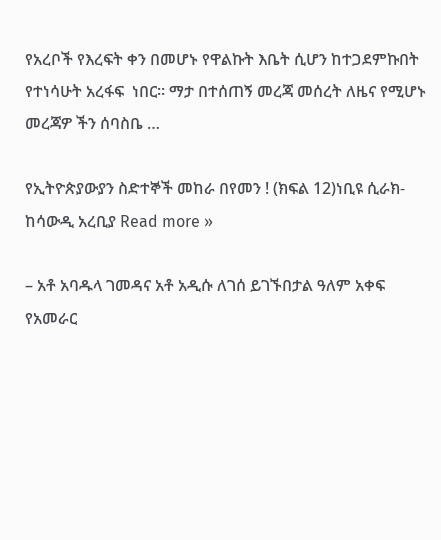የአረቦች የእረፍት ቀን በመሆኑ የዋልኩት እቤት ሲሆን ከተጋደምኩበት የተነሳሁት አረፋፍ  ነበር። ማታ በተሰጠኝ መረጃ መሰረት ለዜና የሚሆኑ መረጃዎ ችን ሰባስቤ …

የኢትዮጵያውያን ስድተኞች መከራ በየመን ! (ክፍል 12)ነቢዩ ሲራክ- ከሳውዲ አረቢያ Read more »

– አቶ አባዱላ ገመዳና አቶ አዲሱ ለገሰ ይገኙበታል ዓለም አቀፍ የአመራር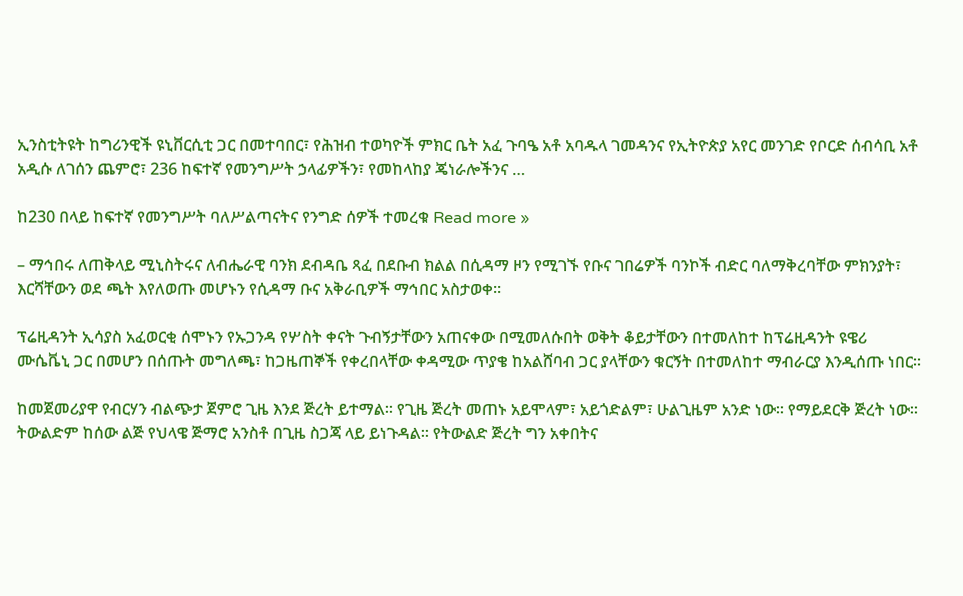ኢንስቲትዩት ከግሪንዊች ዩኒቨርሲቲ ጋር በመተባበር፣ የሕዝብ ተወካዮች ምክር ቤት አፈ ጉባዔ አቶ አባዱላ ገመዳንና የኢትዮጵያ አየር መንገድ የቦርድ ሰብሳቢ አቶ አዲሱ ለገሰን ጨምሮ፣ 236 ከፍተኛ የመንግሥት ኃላፊዎችን፣ የመከላከያ ጄነራሎችንና …

ከ230 በላይ ከፍተኛ የመንግሥት ባለሥልጣናትና የንግድ ሰዎች ተመረቁ Read more »

– ማኅበሩ ለጠቅላይ ሚኒስትሩና ለብሔራዊ ባንክ ደብዳቤ ጻፈ በደቡብ ክልል በሲዳማ ዞን የሚገኙ የቡና ገበሬዎች ባንኮች ብድር ባለማቅረባቸው ምክንያት፣ እርሻቸውን ወደ ጫት እየለወጡ መሆኑን የሲዳማ ቡና አቅራቢዎች ማኅበር አስታወቀ፡፡

ፕሬዚዳንት ኢሳያስ አፈወርቂ ሰሞኑን የኡጋንዳ የሦስት ቀናት ጉብኝታቸውን አጠናቀው በሚመለሱበት ወቅት ቆይታቸውን በተመለከተ ከፕሬዚዳንት ዩዌሪ ሙሴቬኒ ጋር በመሆን በሰጡት መግለጫ፣ ከጋዜጠኞች የቀረበላቸው ቀዳሚው ጥያቄ ከአልሸባብ ጋር ያላቸውን ቁርኝት በተመለከተ ማብራርያ እንዲሰጡ ነበር፡፡

ከመጀመሪያዋ የብርሃን ብልጭታ ጀምሮ ጊዜ እንደ ጅረት ይተማል፡፡ የጊዜ ጅረት መጠኑ አይሞላም፣ አይጎድልም፣ ሁልጊዜም አንድ ነው፡፡ የማይደርቅ ጅረት ነው፡፡ ትውልድም ከሰው ልጅ የህላዌ ጅማሮ አንስቶ በጊዜ ስጋጃ ላይ ይነጉዳል፡፡ የትውልድ ጅረት ግን አቀበትና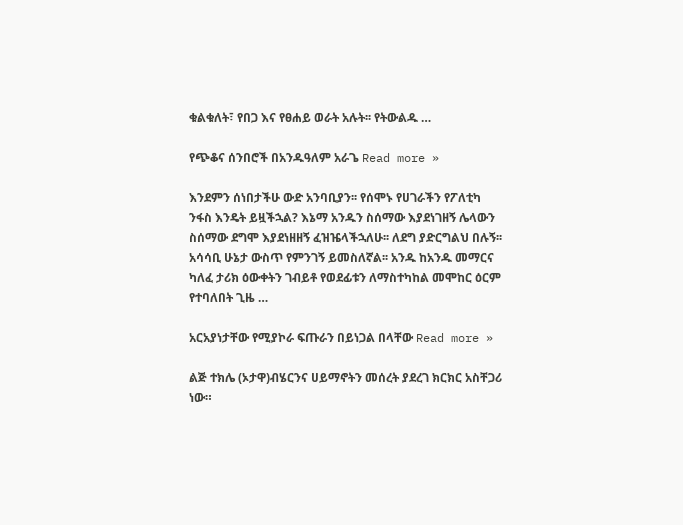ቁልቁለት፣ የበጋ እና የፀሐይ ወራት አሉት፡፡ የትውልዱ …

የጭቆና ሰንበሮች በአንዱዓለም አራጌ Read more »

እንደምን ሰነበታችሁ ውድ አንባቢያን፡፡ የሰሞኑ የሀገራችን የፖለቲካ ንፋስ እንዴት ይዟችኋል? እኔማ አንዱን ስሰማው እያደነገዘኝ ሌላውን ስሰማው ደግሞ እያደነዘዘኝ ፈዝዤላችኋለሁ፡፡ ለደግ ያድርግልህ በሉኝ፡፡ አሳሳቢ ሁኔታ ውስጥ የምንገኝ ይመስለኛል፡፡ አንዱ ከአንዱ መማርና ካለፈ ታሪክ ዕውቀትን ገብይቶ የወደፊቱን ለማስተካከል መሞከር ዕርም የተባለበት ጊዜ …

አርአያነታቸው የሚያኮራ ፍጡራን በይነጋል በላቸው Read more »

ልጅ ተክሌ (ኦታዋ)ብሄርንና ሀይማኖትን መሰረት ያደረገ ክርክር አስቸጋሪ ነው።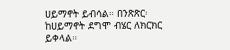ሀይማኖት ይብሳል። በንጽጽር፡ ከሀይማኖት ደግሞ ብሄር ለክርክር ይቀላል።